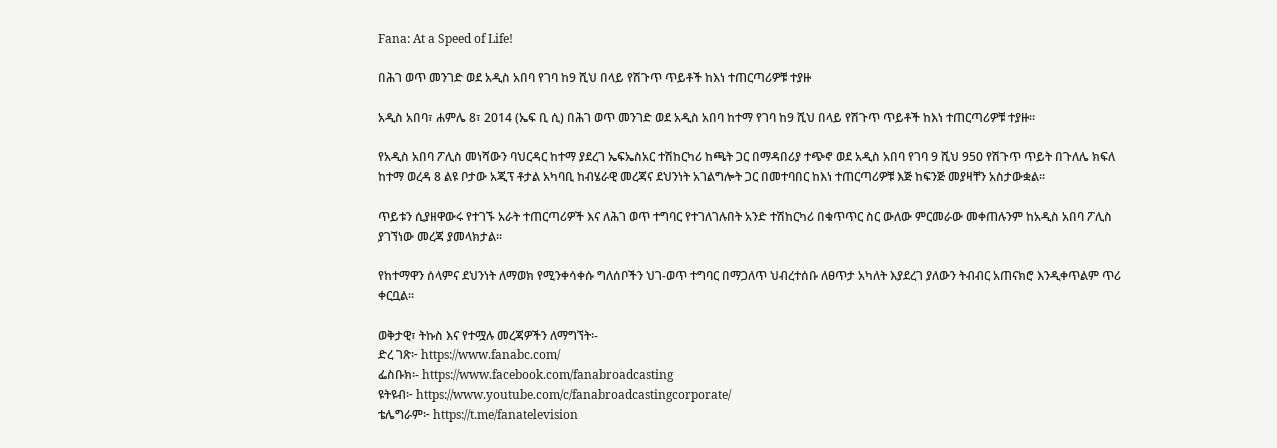Fana: At a Speed of Life!

በሕገ ወጥ መንገድ ወደ አዲስ አበባ የገባ ከ9 ሺህ በላይ የሽጉጥ ጥይቶች ከእነ ተጠርጣሪዎቹ ተያዙ

አዲስ አበባ፣ ሐምሌ 8፣ 2014 (ኤፍ ቢ ሲ) በሕገ ወጥ መንገድ ወደ አዲስ አበባ ከተማ የገባ ከ9 ሺህ በላይ የሽጉጥ ጥይቶች ከእነ ተጠርጣሪዎቹ ተያዙ፡፡

የአዲስ አበባ ፖሊስ መነሻውን ባህርዳር ከተማ ያደረገ ኤፍኤስአር ተሽከርካሪ ከጫት ጋር በማዳበሪያ ተጭኖ ወደ አዲስ አበባ የገባ 9 ሺህ 950 የሽጉጥ ጥይት በጉለሌ ክፍለ ከተማ ወረዳ 8 ልዩ ቦታው አጂፕ ቶታል አካባቢ ከብሄራዊ መረጃና ደህንነት አገልግሎት ጋር በመተባበር ከእነ ተጠርጣሪዎቹ እጅ ከፍንጅ መያዛቸን አስታውቋል፡፡

ጥይቱን ሲያዘዋውሩ የተገኙ አራት ተጠርጣሪዎች እና ለሕገ ወጥ ተግባር የተገለገሉበት አንድ ተሽከርካሪ በቁጥጥር ስር ውለው ምርመራው መቀጠሉንም ከአዲስ አበባ ፖሊስ ያገኘነው መረጃ ያመላክታል፡፡

የከተማዋን ሰላምና ደህንነት ለማወክ የሚንቀሳቀሱ ግለሰቦችን ህገ-ወጥ ተግባር በማጋለጥ ህብረተሰቡ ለፀጥታ አካለት እያደረገ ያለውን ትብብር አጠናክሮ እንዲቀጥልም ጥሪ ቀርቧል፡፡

ወቅታዊ፣ ትኩስ እና የተሟሉ መረጃዎችን ለማግኘት፡-
ድረ ገጽ፦ https://www.fanabc.com/
ፌስቡክ፡- https://www.facebook.com/fanabroadcasting
ዩትዩብ፦ https://www.youtube.com/c/fanabroadcastingcorporate/
ቴሌግራም፦ https://t.me/fanatelevision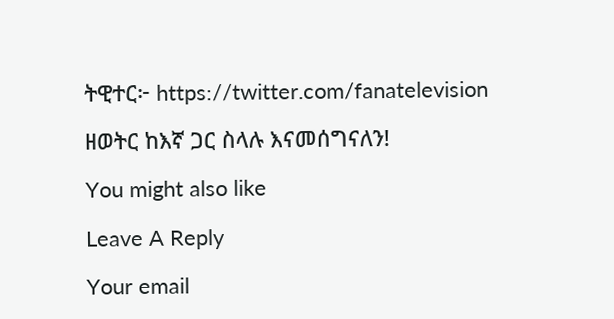ትዊተር፦ https://twitter.com/fanatelevision

ዘወትር ከእኛ ጋር ስላሉ እናመሰግናለን!

You might also like

Leave A Reply

Your email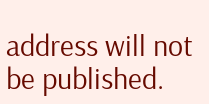address will not be published.